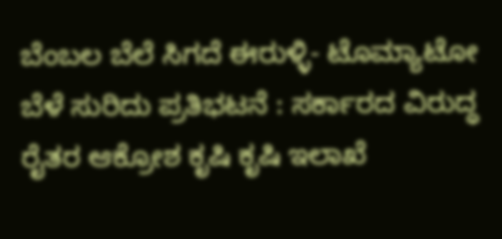ಬೆಂಬಲ ಬೆಲೆ ಸಿಗದೆ ಈರುಳ್ಳಿ- ಟೊಮ್ಯಾಟೋ ಬೆಳೆ ಸುರಿದು ಪ್ರತಿಭಟನೆ : ಸರ್ಕಾರದ ವಿರುದ್ಧ ರೈತರ ಆಕ್ರೋಶ ಕೃಷಿ ಕೃಷಿ ಇಲಾಖೆ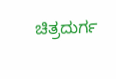ಚಿತ್ರದುರ್ಗ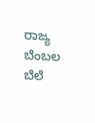ರಾಜ್ಯ ಬೆಂಬಲ ಬೆಲೆ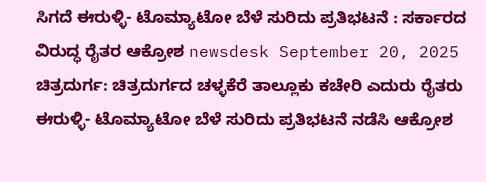ಸಿಗದೆ ಈರುಳ್ಳಿ- ಟೊಮ್ಯಾಟೋ ಬೆಳೆ ಸುರಿದು ಪ್ರತಿಭಟನೆ : ಸರ್ಕಾರದ ವಿರುದ್ಧ ರೈತರ ಆಕ್ರೋಶ newsdesk September 20, 2025 ಚಿತ್ರದುರ್ಗ: ಚಿತ್ರದುರ್ಗದ ಚಳ್ಳಕೆರೆ ತಾಲ್ಲೂಕು ಕಚೇರಿ ಎದುರು ರೈತರು ಈರುಳ್ಳಿ- ಟೊಮ್ಯಾಟೋ ಬೆಳೆ ಸುರಿದು ಪ್ರತಿಭಟನೆ ನಡೆಸಿ ಆಕ್ರೋಶ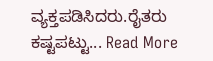ವ್ಯಕ್ತಪಡಿಸಿದರು.ರೈತರು ಕಷ್ಟಪಟ್ಟು... Read More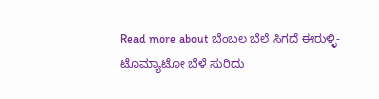Read more about ಬೆಂಬಲ ಬೆಲೆ ಸಿಗದೆ ಈರುಳ್ಳಿ- ಟೊಮ್ಯಾಟೋ ಬೆಳೆ ಸುರಿದು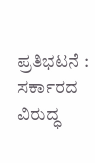ಪ್ರತಿಭಟನೆ : ಸರ್ಕಾರದ ವಿರುದ್ಧ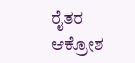ರೈತರ ಆಕ್ರೋಶ